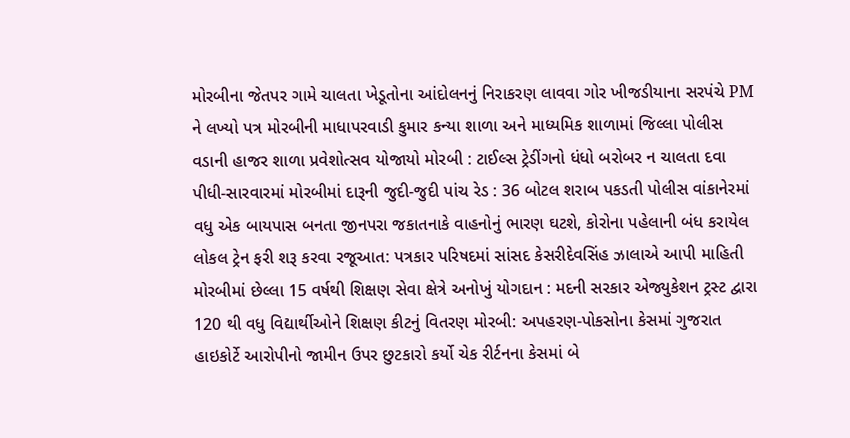મોરબીના જેતપર ગામે ચાલતા ખેડૂતોના આંદોલનનું નિરાકરણ લાવવા ગોર ખીજડીયાના સરપંચે PM ને લખ્યો પત્ર મોરબીની માધાપરવાડી કુમાર કન્યા શાળા અને માધ્યમિક શાળામાં જિલ્લા પોલીસ વડાની હાજર શાળા પ્રવેશોત્સવ યોજાયો મોરબી : ટાઈલ્સ ટ્રેડીંગનો ધંધો બરોબર ન ચાલતા દવા પીધી-સારવારમાં મોરબીમાં દારૂની જુદી-જુદી પાંચ રેડ : 36 બોટલ શરાબ પકડતી પોલીસ વાંકાનેરમાં વધુ એક બાયપાસ બનતા જીનપરા જકાતનાકે વાહનોનું ભારણ ઘટશે, કોરોના પહેલાની બંધ કરાયેલ લોકલ ટ્રેન ફરી શરૂ કરવા રજૂઆત: પત્રકાર પરિષદમાં સાંસદ કેસરીદેવસિંહ ઝાલાએ આપી માહિતી મોરબીમાં છેલ્લા 15 વર્ષથી શિક્ષણ સેવા ક્ષેત્રે અનોખું યોગદાન : મદની સરકાર એજ્યુકેશન ટ્રસ્ટ દ્વારા 120 થી વધુ વિદ્યાર્થીઓને શિક્ષણ કીટનું વિતરણ મોરબી: અપહરણ-પોકસોના કેસમાં ગુજરાત હાઇકોર્ટે આરોપીનો જામીન ઉપર છુટકારો કર્યો ચેક રીર્ટનના કેસમાં બે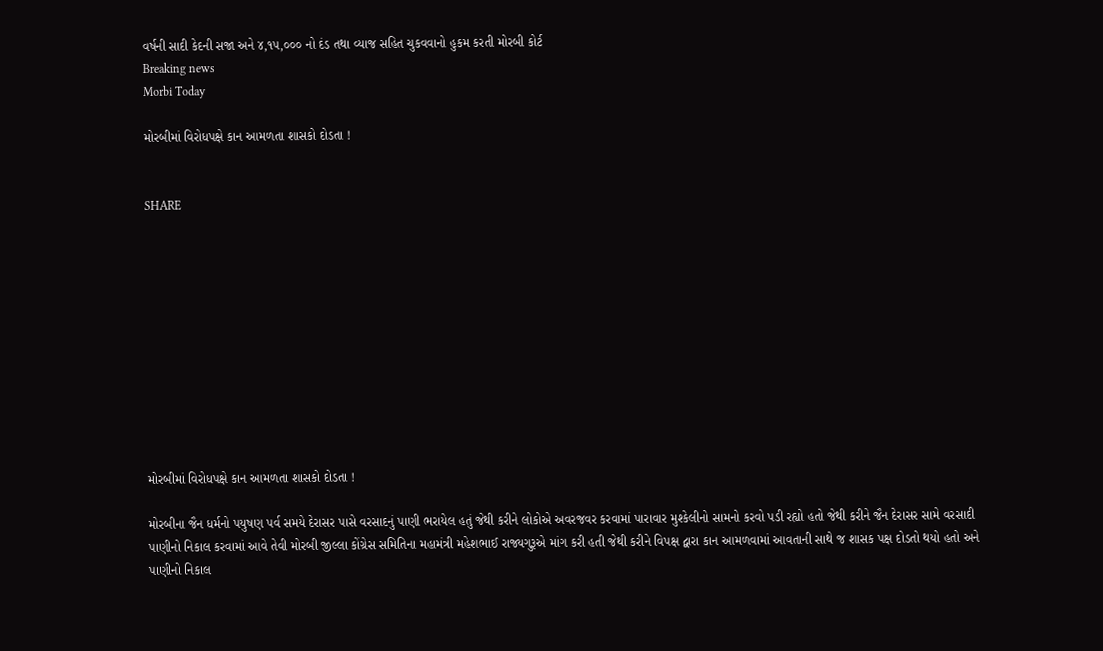વર્ષની સાદી કેદની સજા અને ૪,૧૫,૦૦૦ નો દંડ તથા વ્યાજ સહિત ચુકવવાનો હુકમ કરતી મોરબી કોર્ટ
Breaking news
Morbi Today

મોરબીમાં વિરોધપક્ષે કાન આમળતા શાસકો દોડતા !


SHARE











મોરબીમાં વિરોધપક્ષે કાન આમળતા શાસકો દોડતા !

મોરબીના જૈન ધર્મનો પયુષણ પર્વ સમયે દેરાસર પાસે વરસાદનું પાણી ભરાયેલ હતું જેથી કરીને લોકોએ અવરજવર કરવામાં પારાવાર મુશ્કેલીનો સામનો કરવો પડી રહ્યો હતો જેથી કરીને જૈન દેરાસર સામે વરસાદી પાણીનો નિકાલ કરવામાં આવે તેવી મોરબી જીલ્લા કોંગ્રેસ સમિતિના મહામંત્રી મહેશભાઈ રાજ્યગુરૂએ માંગ કરી હતી જેથી કરીને વિપક્ષ દ્વારા કાન આમળવામાં આવતાની સાથે જ શાસક પક્ષ દોડતો થયો હતો અને પાણીનો નિકાલ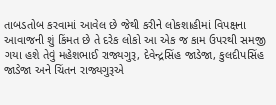તાબડતોબ કરવામાં આવેલ છે જેથી કરીને લોકશાહીમાં વિપક્ષના આવાજની શું કિંમત છે તે દરેક લોકો આ એક જ કામ ઉપરથી સમજી ગયા હશે તેવું મહેશભાઈ રાજ્યગુરૂ, દેવેન્દ્રસિંહ જાડેજા, કુલદીપસિંહ જાડેજા અને ચિંતન રાજ્યગુરૂએ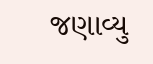જણાવ્યુ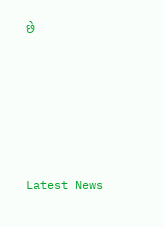છે






Latest News